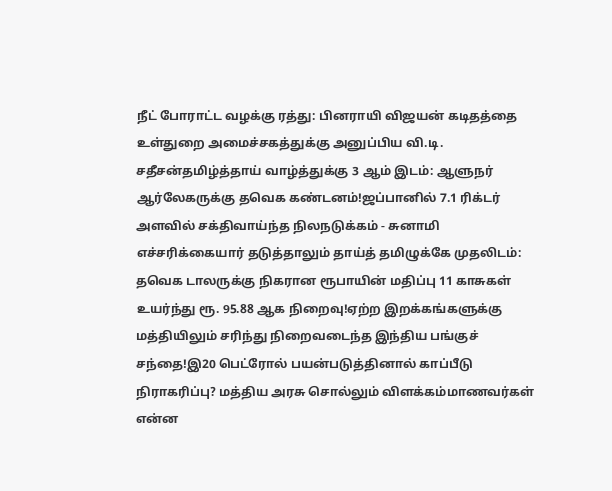நீட் போராட்ட வழக்கு ரத்து: பினராயி விஜயன் கடிதத்தை உள்துறை அமைச்சகத்துக்கு அனுப்பிய வி.டி. சதீசன்தமிழ்த்தாய் வாழ்த்துக்கு 3 ஆம் இடம்: ஆளுநர் ஆர்லேகருக்கு தவெக கண்டனம்!ஜப்பானில் 7.1 ரிக்டர் அளவில் சக்திவாய்ந்த நிலநடுக்கம் - சுனாமி எச்சரிக்கையார் தடுத்தாலும் தாய்த் தமிழுக்கே முதலிடம்: தவெக டாலருக்கு நிகரான ரூபாயின் மதிப்பு 11 காசுகள் உயர்ந்து ரூ. 95.88 ஆக நிறைவு!ஏற்ற இறக்கங்களுக்கு மத்தியிலும் சரிந்து நிறைவடைந்த இந்திய பங்குச் சந்தை!இ20 பெட்ரோல் பயன்படுத்தினால் காப்பீடு நிராகரிப்பு? மத்திய அரசு சொல்லும் விளக்கம்மாணவர்கள் என்ன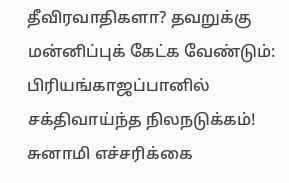தீவிரவாதிகளா? தவறுக்கு மன்னிப்புக் கேட்க வேண்டும்: பிரியங்காஜப்பானில் சக்திவாய்ந்த நிலநடுக்கம்! சுனாமி எச்சரிக்கை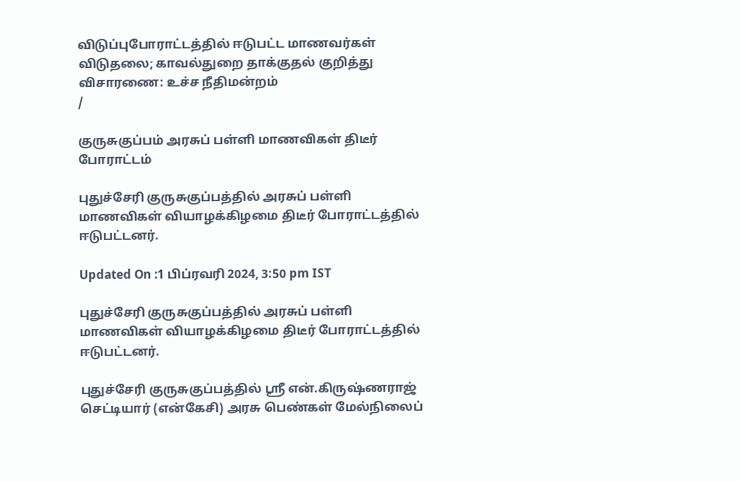விடுப்புபோராட்டத்தில் ஈடுபட்ட மாணவர்கள் விடுதலை; காவல்துறை தாக்குதல் குறித்து விசாரணை: உச்ச நீதிமன்றம்
/

குருசுகுப்பம் அரசுப் பள்ளி மாணவிகள் திடீர் போராட்டம்

புதுச்சேரி குருசுகுப்பத்தில் அரசுப் பள்ளி மாணவிகள் வியாழக்கிழமை திடீர் போராட்டத்தில் ஈடுபட்டனர்.

Updated On :1 பிப்ரவரி 2024, 3:50 pm IST

புதுச்சேரி குருசுகுப்பத்தில் அரசுப் பள்ளி மாணவிகள் வியாழக்கிழமை திடீர் போராட்டத்தில் ஈடுபட்டனர்.

புதுச்சேரி குருசுகுப்பத்தில் ஸ்ரீ என்.கிருஷ்ணராஜ் செட்டியார் (என்கேசி) அரசு பெண்கள் மேல்நிலைப்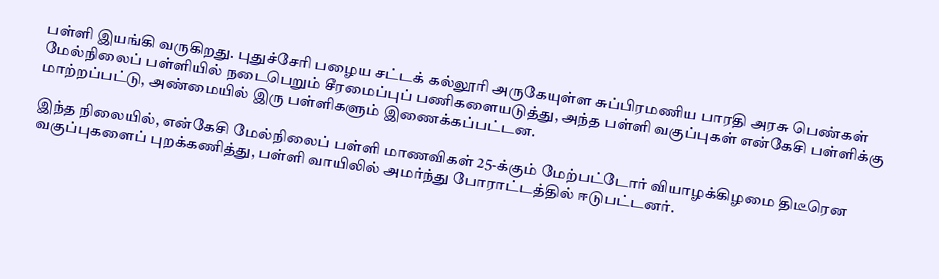பள்ளி இயங்கி வருகிறது. புதுச்சேரி பழைய சட்டக் கல்லூரி அருகேயுள்ள சுப்பிரமணிய பாரதி அரசு பெண்கள் மேல்நிலைப் பள்ளியில் நடைபெறும் சீரமைப்புப் பணிகளையடுத்து, அந்த பள்ளி வகுப்புகள் என்கேசி பள்ளிக்கு மாற்றப்பட்டு, அண்மையில் இரு பள்ளிகளும் இணைக்கப்பட்டன.

இந்த நிலையில், என்கேசி மேல்நிலைப் பள்ளி மாணவிகள் 25-க்கும் மேற்பட்டோர் வியாழக்கிழமை திடீரென வகுப்புகளைப் புறக்கணித்து, பள்ளி வாயிலில் அமர்ந்து போராட்டத்தில் ஈடுபட்டனர்.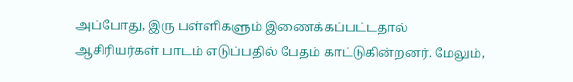அப்போது, இரு பள்ளிகளும் இணைக்கப்பட்டதால் ஆசிரியர்கள் பாடம் எடுப்பதில் பேதம் காட்டுகின்றனர். மேலும்,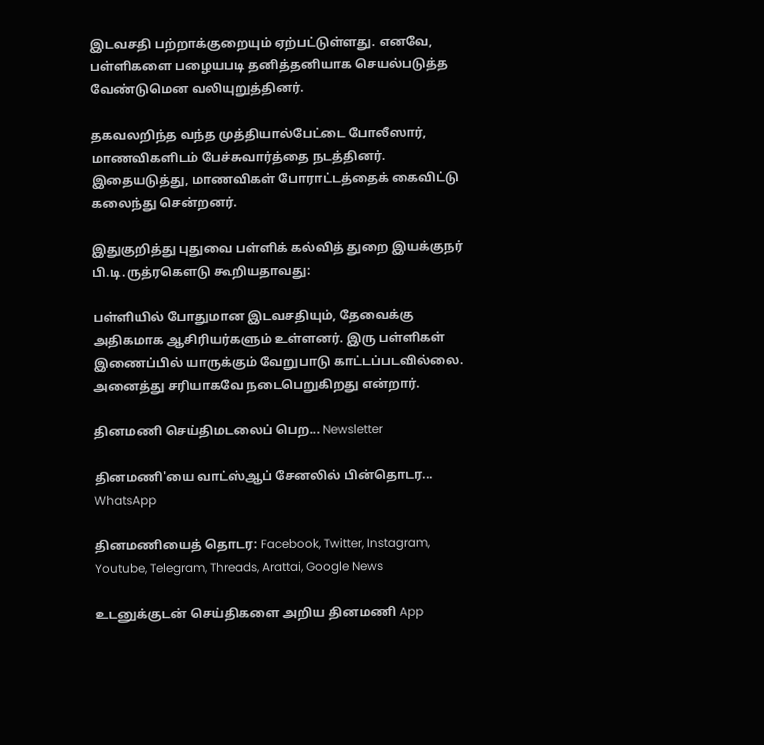இடவசதி பற்றாக்குறையும் ஏற்பட்டுள்ளது. எனவே, பள்ளிகளை பழையபடி தனித்தனியாக செயல்படுத்த வேண்டுமென வலியுறுத்தினர்.

தகவலறிந்த வந்த முத்தியால்பேட்டை போலீஸார், மாணவிகளிடம் பேச்சுவார்த்தை நடத்தினர். இதையடுத்து, மாணவிகள் போராட்டத்தைக் கைவிட்டு கலைந்து சென்றனர்.

இதுகுறித்து புதுவை பள்ளிக் கல்வித் துறை இயக்குநர் பி.டி.ருத்ரகௌடு கூறியதாவது:

பள்ளியில் போதுமான இடவசதியும், தேவைக்கு அதிகமாக ஆசிரியர்களும் உள்ளனர். இரு பள்ளிகள் இணைப்பில் யாருக்கும் வேறுபாடு காட்டப்படவில்லை. அனைத்து சரியாகவே நடைபெறுகிறது என்றார்.

தினமணி செய்திமடலைப் பெற... Newsletter

தினமணி'யை வாட்ஸ்ஆப் சேனலில் பின்தொடர... WhatsApp

தினமணியைத் தொடர: Facebook, Twitter, Instagram, Youtube, Telegram, Threads, Arattai, Google News

உடனுக்குடன் செய்திகளை அறிய தினமணி App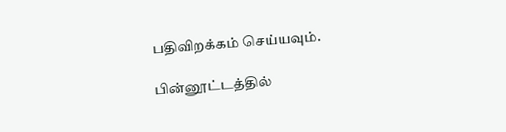பதிவிறக்கம் செய்யவும்.

பின்னூட்டத்தில்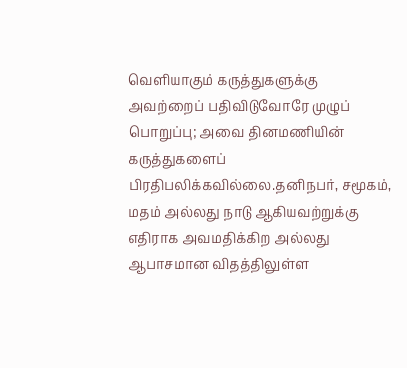வெளியாகும் கருத்துகளுக்கு அவற்றைப் பதிவிடுவோரே முழுப் பொறுப்பு; அவை தினமணியின் கருத்துகளைப் பிரதிபலிக்கவில்லை.தனிநபர், சமூகம், மதம் அல்லது நாடு ஆகியவற்றுக்கு எதிராக அவமதிக்கிற அல்லது ஆபாசமான விதத்திலுள்ள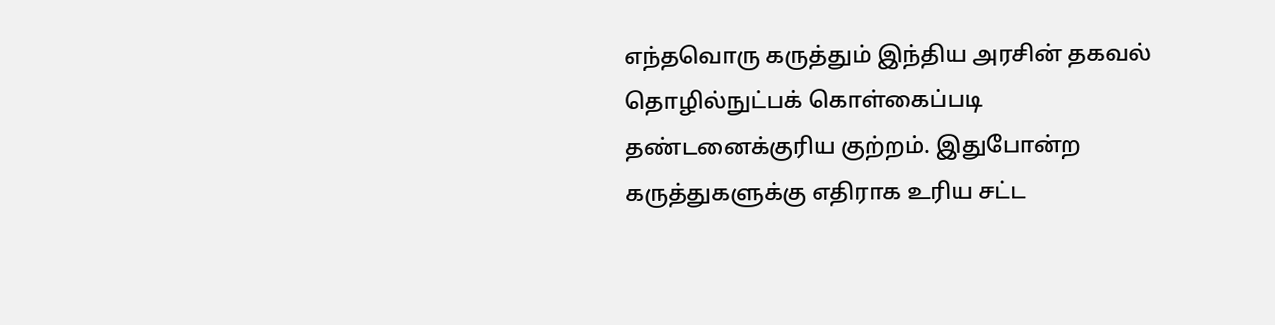எந்தவொரு கருத்தும் இந்திய அரசின் தகவல் தொழில்நுட்பக் கொள்கைப்படி தண்டனைக்குரிய குற்றம். இதுபோன்ற கருத்துகளுக்கு எதிராக உரிய சட்ட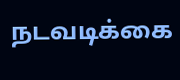நடவடிக்கை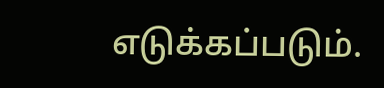எடுக்கப்படும்.